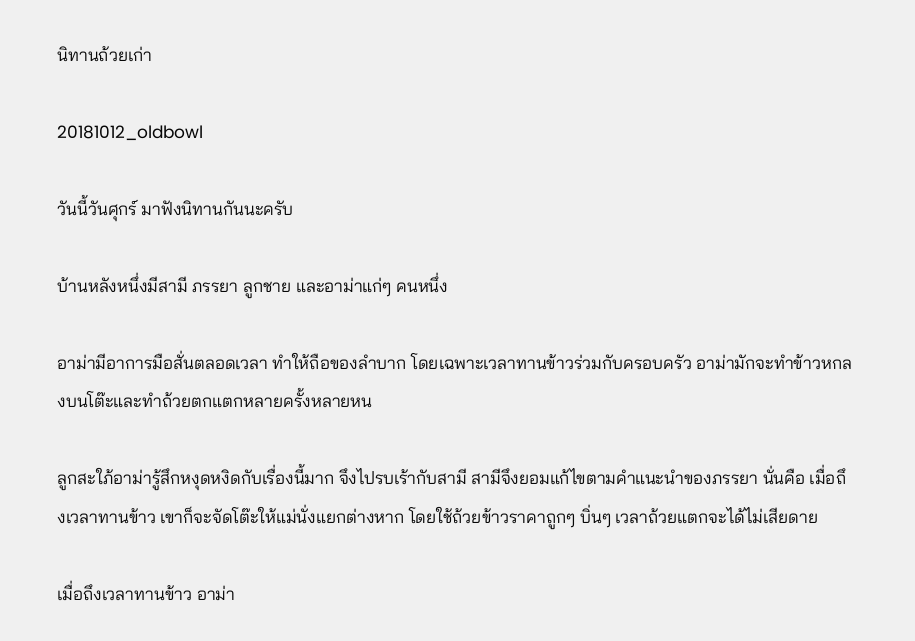นิทานถ้วยเก่า

20181012_oldbowl

วันนี้วันศุกร์ มาฟังนิทานกันนะครับ

บ้านหลังหนึ่งมีสามี ภรรยา ลูกชาย และอาม่าแก่ๆ คนหนึ่ง

อาม่ามีอาการมือสั่นตลอดเวลา ทำให้ถือของลำบาก โดยเฉพาะเวลาทานข้าวร่วมกับครอบครัว อาม่ามักจะทำข้าวหกลงบนโต๊ะและทำถ้วยตกแตกหลายครั้งหลายหน

ลูกสะใภ้อาม่ารู้สึกหงุดหงิดกับเรื่องนี้มาก จึงไปรบเร้ากับสามี สามีจึงยอมแก้ไขตามคำแนะนำของภรรยา นั่นคือ เมื่อถึงเวลาทานข้าว เขาก็จะจัดโต๊ะให้แม่นั่งแยกต่างหาก โดยใช้ถ้วยข้าวราคาถูกๆ บิ่นๆ เวลาถ้วยแตกจะได้ไม่เสียดาย

เมื่อถึงเวลาทานข้าว อาม่า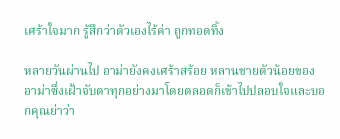เศร้าใจมาก รู้สึกว่าตัวเองไร้ค่า ถูกทอดทิ้ง

หลายวันผ่านไป อาม่ายังคงเศร้าสร้อย หลานชายตัวน้อยของอาม่าซึ่งเฝ้าจับตาทุกอย่างมาโดยตลอดก็เข้าไปปลอบใจและบอกคุณย่าว่า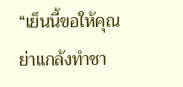“เย็นนี้ขอให้คุณย่าแกล้งทำชา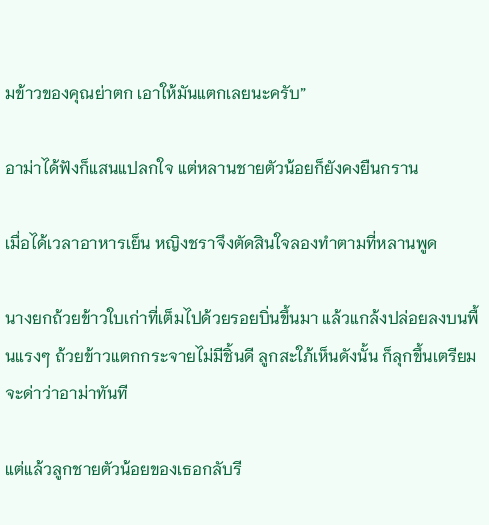มข้าวของคุณย่าตก เอาให้มันแตกเลยนะครับ”

อาม่าได้ฟังก็แสนแปลกใจ แต่หลานชายตัวน้อยก็ยังคงยืนกราน

เมื่อได้เวลาอาหารเย็น หญิงชราจึงตัดสินใจลองทำตามที่หลานพูด

นางยกถ้วยข้าวใบเก่าที่เต็มไปด้วยรอยบิ่นขึ้นมา แล้วแกล้งปล่อยลงบนพื้นแรงๆ ถ้วยข้าวแตกกระจายไม่มีชิ้นดี ลูกสะใภ้เห็นดังนั้น ก็ลุกขึ้นเตรียมจะด่าว่าอาม่าทันที

แต่แล้วลูกชายตัวน้อยของเธอกลับรี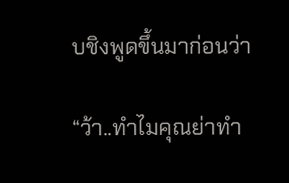บชิงพูดขึ้นมาก่อนว่า

“ว้า..ทำไมคุณย่าทำ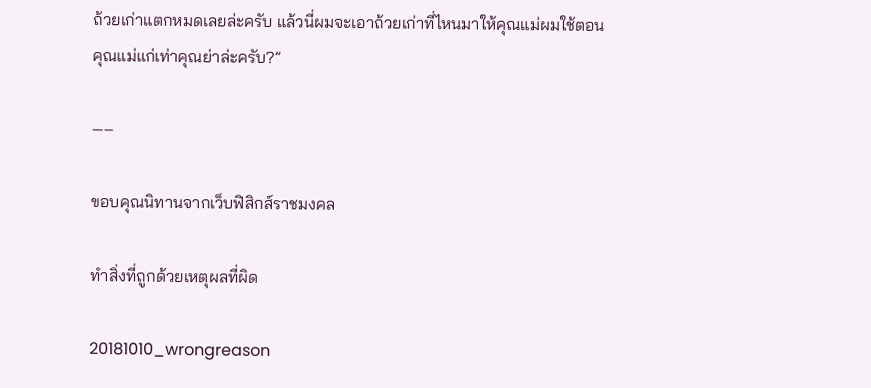ถ้วยเก่าแตกหมดเลยล่ะครับ แล้วนี่ผมจะเอาถ้วยเก่าที่ไหนมาให้คุณแม่ผมใช้ตอนคุณแม่แก่เท่าคุณย่าล่ะครับ?”

—–

ขอบคุณนิทานจากเว็บฟิสิกส์ราชมงคล

ทำสิ่งที่ถูกด้วยเหตุผลที่ผิด

20181010_wrongreason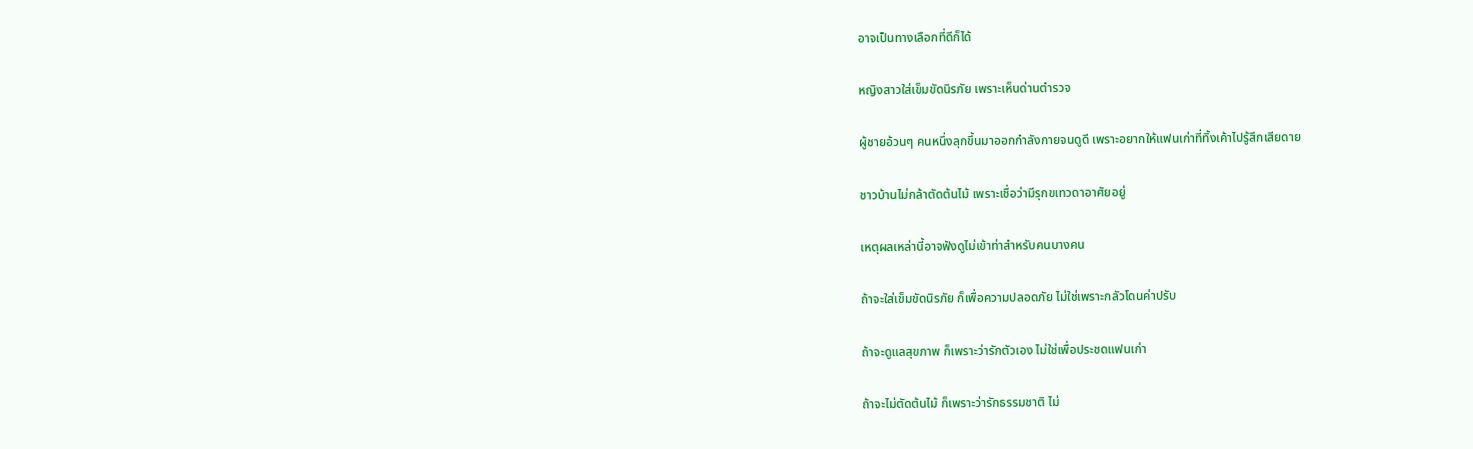อาจเป็นทางเลือกที่ดีก็ได้

หญิงสาวใส่เข็มขัดนิรภัย เพราะเห็นด่านตำรวจ

ผู้ชายอ้วนๆ คนหนึ่งลุกขึ้นมาออกกำลังกายจนดูดี เพราะอยากให้แฟนเก่าที่ทิ้งเค้าไปรู้สึกเสียดาย

ชาวบ้านไม่กล้าตัดต้นไม้ เพราะเชื่อว่ามีรุกขเทวดาอาศัยอยู่

เหตุผลเหล่านี้อาจฟังดูไม่เข้าท่าสำหรับคนบางคน

ถ้าจะใส่เข็มขัดนิรภัย ก็เพื่อความปลอดภัย ไม่ใช่เพราะกลัวโดนค่าปรับ

ถ้าจะดูแลสุขภาพ ก็เพราะว่ารักตัวเอง ไม่ใช่เพื่อประชดแฟนเก่า

ถ้าจะไม่ตัดต้นไม้ ก็เพราะว่ารักธรรมชาติ ไม่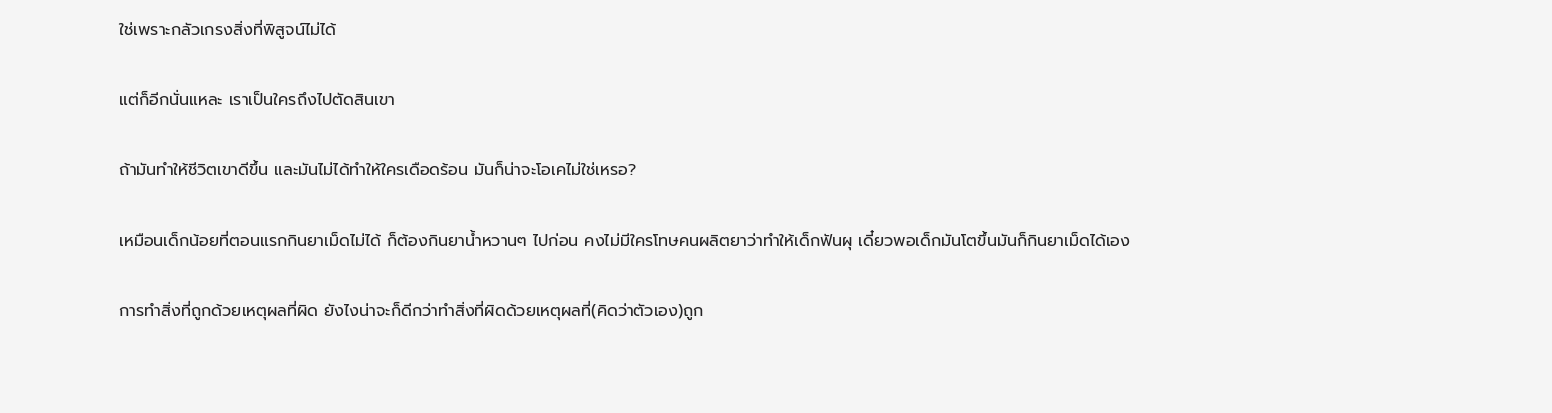ใช่เพราะกลัวเกรงสิ่งที่พิสูจน์ไม่ได้

แต่ก็อีกนั่นแหละ เราเป็นใครถึงไปตัดสินเขา

ถ้ามันทำให้ชีวิตเขาดีขึ้น และมันไม่ได้ทำให้ใครเดือดร้อน มันก็น่าจะโอเคไม่ใช่เหรอ?

เหมือนเด็กน้อยที่ตอนแรกกินยาเม็ดไม่ได้ ก็ต้องกินยาน้ำหวานๆ ไปก่อน คงไม่มีใครโทษคนผลิตยาว่าทำให้เด็กฟันผุ เดี๋ยวพอเด็กมันโตขึ้นมันก็กินยาเม็ดได้เอง

การทำสิ่งที่ถูกด้วยเหตุผลที่ผิด ยังไงน่าจะก็ดีกว่าทำสิ่งที่ผิดด้วยเหตุผลที่(คิดว่าตัวเอง)ถูก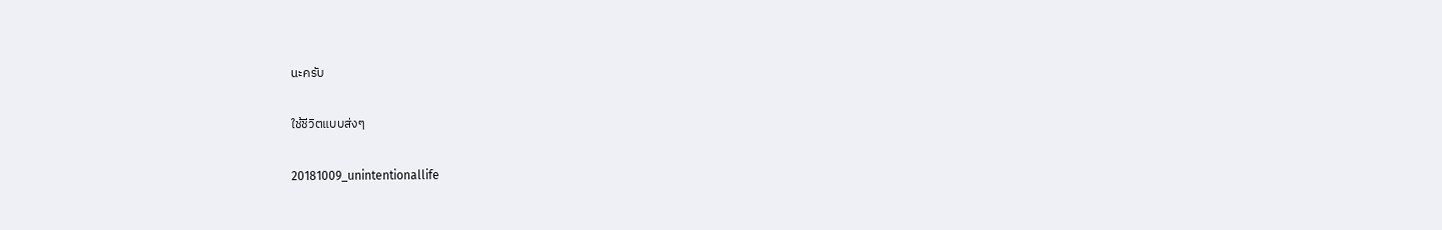นะครับ

ใช้ชีวิตแบบส่งๆ

20181009_unintentionallife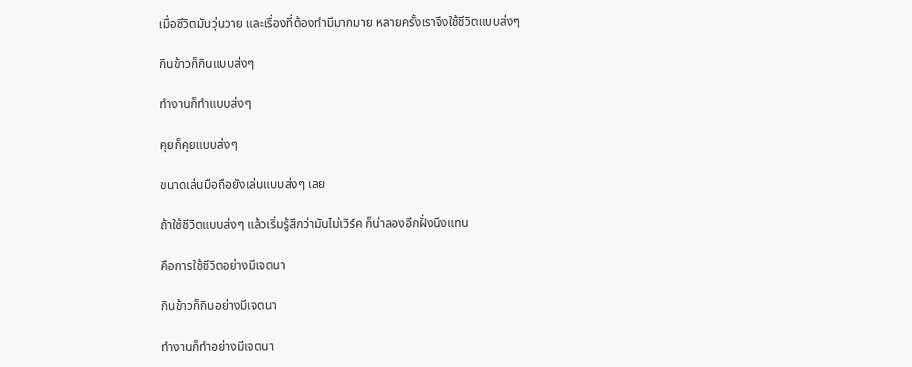เมื่อชีวิตมันวุ่นวาย และเรื่องที่ต้องทำมีมากมาย หลายครั้งเราจึงใช้ชีวิตแบบส่งๆ

กินข้าวก็กินแบบส่งๆ

ทำงานก็ทำแบบส่งๆ

คุยก็คุยแบบส่งๆ

ขนาดเล่นมือถือยังเล่นแบบส่งๆ เลย

ถ้าใช้ชีวิตแบบส่งๆ แล้วเริ่มรู้สึกว่ามันไม่เวิร์ค ก็น่าลองอีกฝั่งนึงแทน

คือการใช้ชีวิตอย่างมีเจตนา

กินข้าวก็กินอย่างมีเจตนา

ทำงานก็ทำอย่างมีเจตนา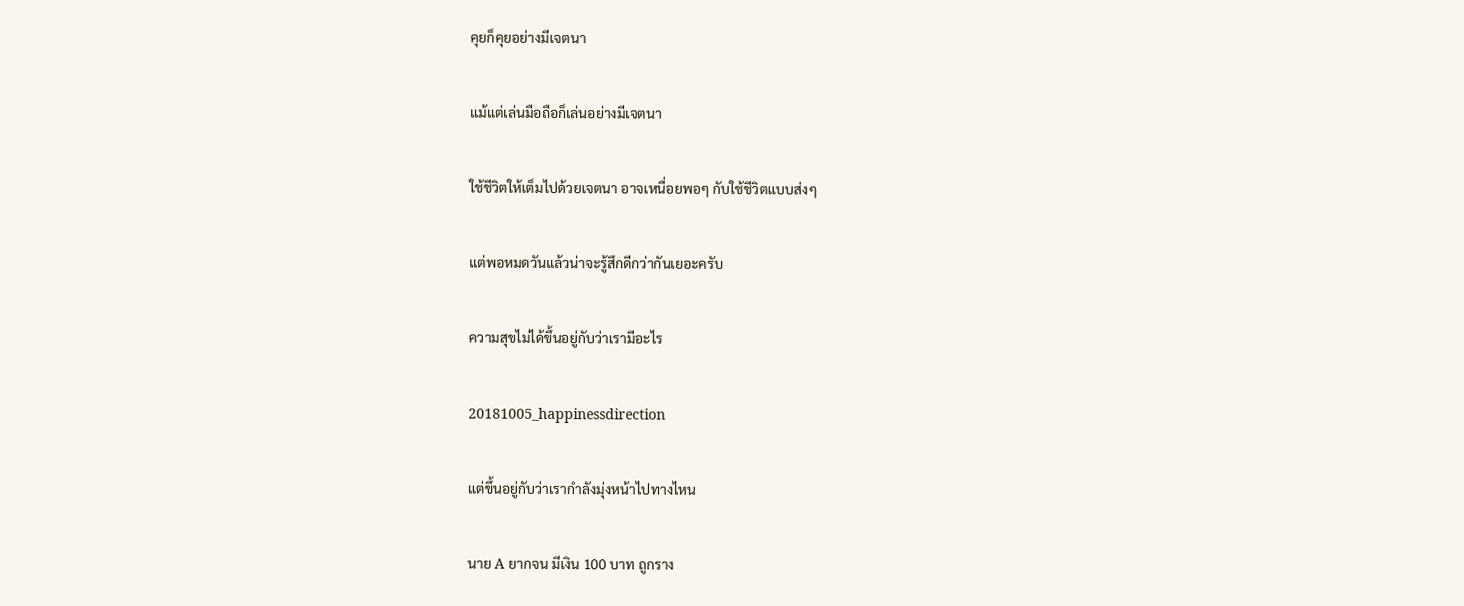คุยก็คุยอย่างมีเจตนา

แม้แต่เล่นมือถือก็เล่นอย่างมีเจตนา

ใช้ชีวิตให้เต็มไปด้วยเจตนา อาจเหนื่อยพอๆ กับใช้ชีวิตแบบส่งๆ

แต่พอหมดวันแล้วน่าจะรู้สึกดีกว่ากันเยอะครับ

ความสุขไม่ได้ขึ้นอยู่กับว่าเรามีอะไร

20181005_happinessdirection

แต่ขึ้นอยู่กับว่าเรากำลังมุ่งหน้าไปทางไหน

นาย A ยากจน มีเงิน 100 บาท ถูกราง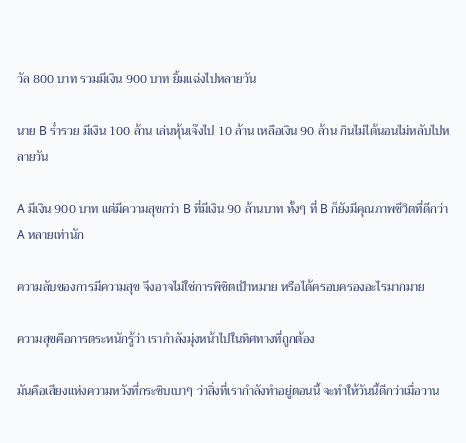วัล 800 บาท รวมมีเงิน 900 บาท ยิ้มแฉ่งไปหลายวัน

นาย B ร่ำรวย มีเงิน 100 ล้าน เล่นหุ้นเจ๊งไป 10 ล้าน เหลือเงิน 90 ล้าน กินไม่ได้นอนไม่หลับไปหลายวัน

A มีเงิน 900 บาท แต่มีความสุขกว่า B ที่มีเงิน 90 ล้านบาท ทั้งๆ ที่ B ก็ยังมีคุณภาพชีวิตที่ดีกว่า A หลายเท่านัก

ความลับของการมีความสุข จึงอาจไม่ใช่การพิชิตเป้าหมาย หรือได้ครอบครองอะไรมากมาย

ความสุขคือการตระหนักรู้ว่า เรากำลังมุ่งหน้าไปในทิศทางที่ถูกต้อง

มันคือเสียงแห่งความหวังที่กระซิบเบาๆ ว่าสิ่งที่เรากำลังทำอยู่ตอนนี้ จะทำให้วันนี้ดีกว่าเมื่อวาน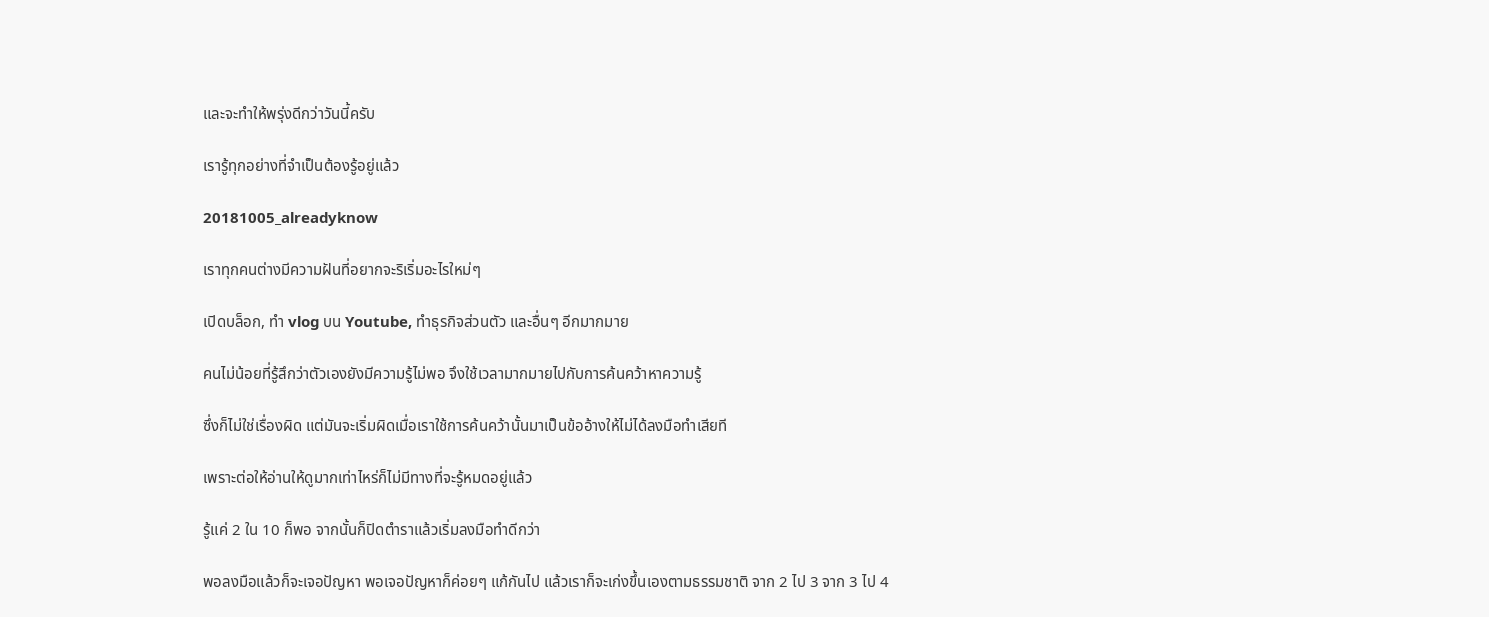และจะทำให้พรุ่งดีกว่าวันนี้ครับ

เรารู้ทุกอย่างที่จำเป็นต้องรู้อยู่แล้ว

20181005_alreadyknow

เราทุกคนต่างมีความฝันที่อยากจะริเริ่มอะไรใหม่ๆ

เปิดบล็อก, ทำ vlog บน Youtube, ทำธุรกิจส่วนตัว และอื่นๆ อีกมากมาย

คนไม่น้อยที่รู้สึกว่าตัวเองยังมีความรู้ไม่พอ จึงใช้เวลามากมายไปกับการค้นคว้าหาความรู้

ซึ่งก็ไม่ใช่เรื่องผิด แต่มันจะเริ่มผิดเมื่อเราใช้การค้นคว้านั้นมาเป็นข้ออ้างให้ไม่ได้ลงมือทำเสียที

เพราะต่อให้อ่านให้ดูมากเท่าไหร่ก็ไม่มีทางที่จะรู้หมดอยู่แล้ว

รู้แค่ 2 ใน 10 ก็พอ จากนั้นก็ปิดตำราแล้วเริ่มลงมือทำดีกว่า

พอลงมือแล้วก็จะเจอปัญหา พอเจอปัญหาก็ค่อยๆ แก้กันไป แล้วเราก็จะเก่งขึ้นเองตามธรรมชาติ จาก 2 ไป 3 จาก 3 ไป 4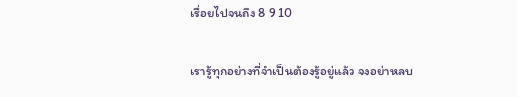เรื่อยไปจนถึง 8 9 10

เรารู้ทุกอย่างที่จำเป็นต้องรู้อยู่แล้ว จงอย่าหลบ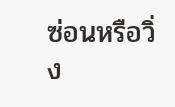ซ่อนหรือวิ่ง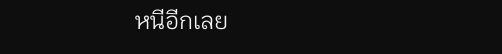หนีอีกเลย